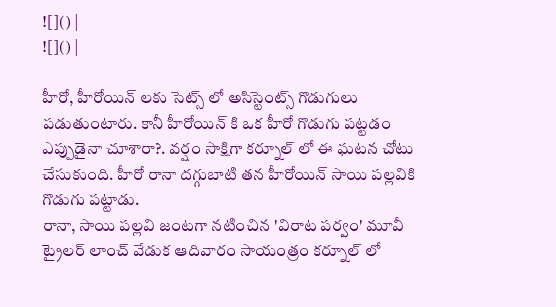![]() |
![]() |

హీరో, హీరోయిన్ లకు సెట్స్ లో అసిస్టెంట్స్ గొడుగులు పడుతుంటారు. కానీ హీరోయిన్ కి ఒక హీరో గొడుగు పట్టడం ఎప్పుడైనా చూశారా?. వర్షం సాక్షిగా కర్నూల్ లో ఈ ఘటన చోటు చేసుకుంది. హీరో రానా దగ్గుబాటి తన హీరోయిన్ సాయి పల్లవికి గొడుగు పట్టాడు.
రానా, సాయి పల్లవి జంటగా నటించిన 'విరాట పర్వం' మూవీ ట్రైలర్ లాంచ్ వేడుక ఆదివారం సాయంత్రం కర్నూల్ లో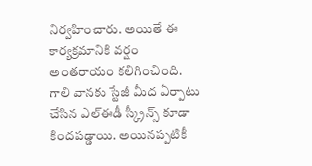నిర్వహించారు. అయితే ఈ కార్యక్రమానికి వర్షం అంతరాయం కలిగించింది. గాలి వానకు స్టేజీ మీద ఏర్పాటు చేసిన ఎల్ఈడీ స్క్రీన్స్ కూడా కిందపడ్డాయి. అయినప్పటికీ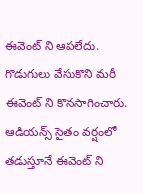ఈవెంట్ ని ఆపలేదు. గొడుగులు వేసుకొని మరీ ఈవెంట్ ని కొనసాగించారు. ఆడియన్స్ సైతం వర్షంలో తడుస్తూనే ఈవెంట్ ని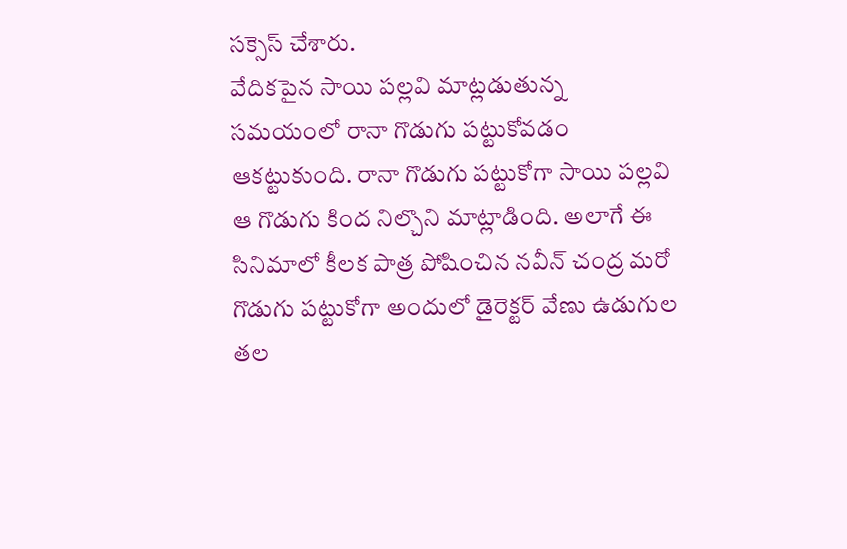సక్సెస్ చేశారు.
వేదికపైన సాయి పల్లవి మాట్లడుతున్న సమయంలో రానా గొడుగు పట్టుకోవడం ఆకట్టుకుంది. రానా గొడుగు పట్టుకోగా సాయి పల్లవి ఆ గొడుగు కింద నిల్చొని మాట్లాడింది. అలాగే ఈ సినిమాలో కీలక పాత్ర పోషించిన నవీన్ చంద్ర మరో గొడుగు పట్టుకోగా అందులో డైరెక్టర్ వేణు ఉడుగుల తల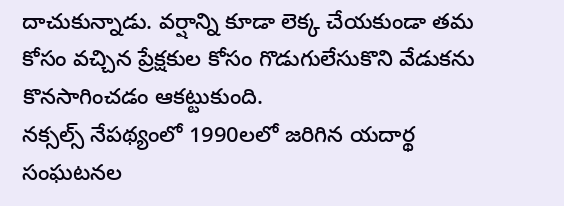దాచుకున్నాడు. వర్షాన్ని కూడా లెక్క చేయకుండా తమ కోసం వచ్చిన ప్రేక్షకుల కోసం గొడుగులేసుకొని వేడుకను కొనసాగించడం ఆకట్టుకుంది.
నక్సల్స్ నేపథ్యంలో 1990లలో జరిగిన యదార్థ సంఘటనల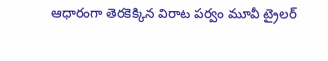ఆధారంగా తెరకెక్కిన విరాట పర్వం మూవీ ట్రైలర్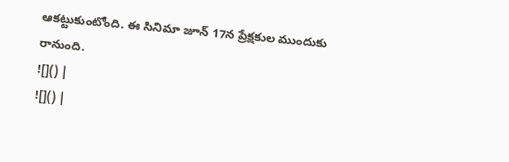ఆకట్టుకుంటోంది. ఈ సినిమా జూన్ 17న ప్రేక్షకుల ముందుకు రానుంది.
![]() |
![]() |